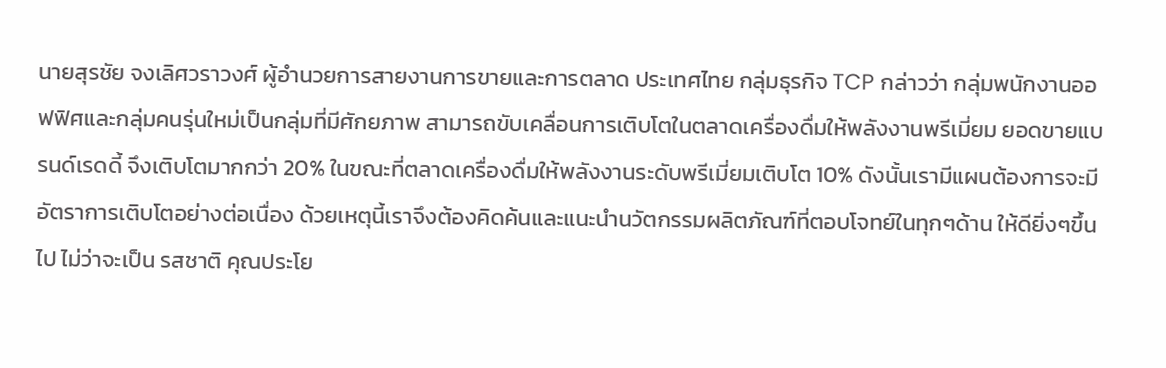นายสุรชัย จงเลิศวราวงศ์ ผู้อำนวยการสายงานการขายและการตลาด ประเทศไทย กลุ่มธุรกิจ TCP กล่าวว่า กลุ่มพนักงานออฟฟิศและกลุ่มคนรุ่นใหม่เป็นกลุ่มที่มีศักยภาพ สามารถขับเคลื่อนการเติบโตในตลาดเครื่องดื่มให้พลังงานพรีเมี่ยม ยอดขายแบรนด์เรดดี้ จึงเติบโตมากกว่า 20% ในขณะที่ตลาดเครื่องดื่มให้พลังงานระดับพรีเมี่ยมเติบโต 10% ดังนั้นเรามีแผนต้องการจะมีอัตราการเติบโตอย่างต่อเนื่อง ด้วยเหตุนี้เราจึงต้องคิดค้นและแนะนำนวัตกรรมผลิตภัณฑ์ที่ตอบโจทย์ในทุกๆด้าน ให้ดียิ่งๆขึ้นไป ไม่ว่าจะเป็น รสชาติ คุณประโย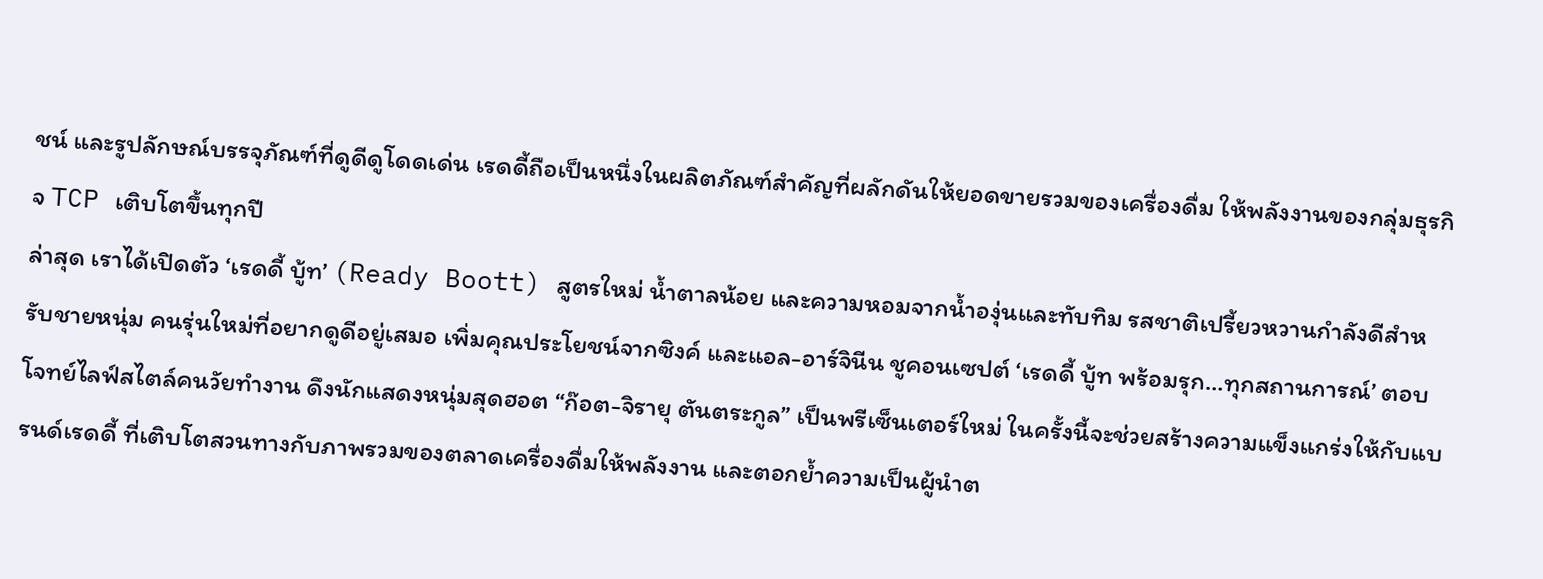ชน์ และรูปลักษณ์บรรจุภัณฑ์ที่ดูดีดูโดดเด่น เรดดี้ถือเป็นหนึ่งในผลิตภัณฑ์สำคัญที่ผลักดันให้ยอดขายรวมของเครื่องดื่ม ให้พลังงานของกลุ่มธุรกิจ TCP เติบโตขึ้นทุกปี
ล่าสุด เราได้เปิดตัว ‘เรดดี้ บู้ท’ (Ready Boott) สูตรใหม่ น้ำตาลน้อย และความหอมจากน้ำองุ่นและทับทิม รสชาติเปรี้ยวหวานกำลังดีสำหรับชายหนุ่ม คนรุ่นใหม่ที่อยากดูดีอยู่เสมอ เพิ่มคุณประโยชน์จากซิงค์ และแอล-อาร์จินีน ชูคอนเซปต์ ‘เรดดี้ บู้ท พร้อมรุก…ทุกสถานการณ์’ ตอบโจทย์ไลฟ์สไตล์คนวัยทำงาน ดึงนักแสดงหนุ่มสุดฮอต “ก๊อต-จิรายุ ตันตระกูล” เป็นพรีเซ็นเตอร์ใหม่ ในครั้งนี้จะช่วยสร้างความแข็งแกร่งให้กับแบรนด์เรดดี้ ที่เติบโตสวนทางกับภาพรวมของตลาดเครื่องดื่มให้พลังงาน และตอกย้ำความเป็นผู้นำต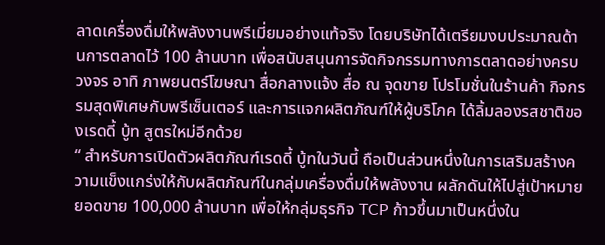ลาดเครื่องดื่มให้พลังงานพรีเมี่ยมอย่างแท้จริง โดยบริษัทได้เตรียมงบประมาณด้านการตลาดไว้ 100 ล้านบาท เพื่อสนับสนุนการจัดกิจกรรมทางการตลาดอย่างครบวงจร อาทิ ภาพยนตร์โฆษณา สื่อกลางแจ้ง สื่อ ณ จุดขาย โปรโมชั่นในร้านค้า กิจกรรมสุดพิเศษกับพรีเซ็นเตอร์ และการแจกผลิตภัณฑ์ให้ผู้บริโภค ได้ลิ้มลองรสชาติของเรดดี้ บู้ท สูตรใหม่อีกด้วย
“ สำหรับการเปิดตัวผลิตภัณฑ์เรดดี้ บู้ทในวันนี้ ถือเป็นส่วนหนึ่งในการเสริมสร้างความแข็งแกร่งให้กับผลิตภัณฑ์ในกลุ่มเครื่องดื่มให้พลังงาน ผลักดันให้ไปสู่เป้าหมายยอดขาย 100,000 ล้านบาท เพื่อให้กลุ่มธุรกิจ TCP ก้าวขึ้นมาเป็นหนึ่งใน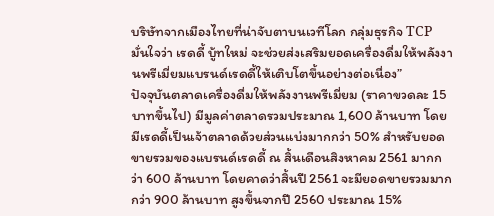บริษัทจากเมืองไทยที่น่าจับตาบนเวทีโลก กลุ่มธุรกิจ TCP มั่นใจว่า เรดดี้ บู้ทใหม่ จะช่วยส่งเสริมยอดเครื่องดื่มให้พลังงานพรีเมี่ยมแบรนด์เรดดี้ให้เติบโตขึ้นอย่างต่อเนื่อง”
ปัจจุบันตลาดเครื่องดื่มให้พลังงานพรีเมี่ยม (ราคาขวดละ 15 บาทขึ้นไป) มีมูลค่าตลาดรวมประมาณ 1,600 ล้านบาท โดย มีเรดดี้เป็นเจ้าตลาดด้วยส่วนแบ่งมากกว่า 50% สำหรับยอดขายรวมของแบรนด์เรดดี้ ณ สิ้นเดือนสิงหาคม 2561 มากกว่า 600 ล้านบาท โดยคาดว่าสิ้นปี 2561 จะมียอดขายรวมมากกว่า 900 ล้านบาท สูงขึ้นจากปี 2560 ประมาณ 15%